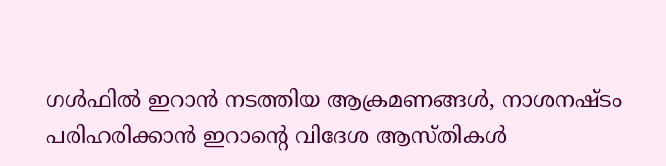ഗള്‍ഫില്‍ ഇറാന്‍ നടത്തിയ ആക്രമണങ്ങള്‍, നാശനഷ്ടം പരിഹരിക്കാന്‍ ഇറാന്റെ വിദേശ ആസ്തികള്‍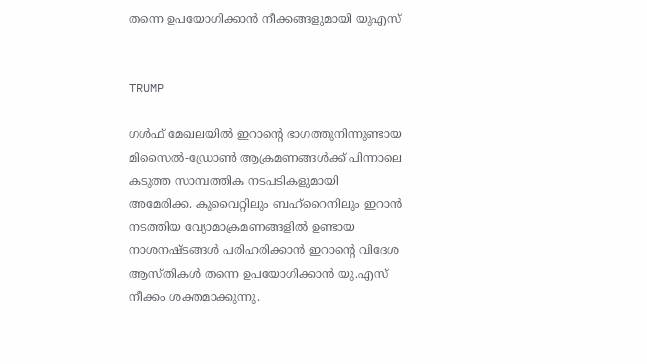തന്നെ ഉപയോഗിക്കാന്‍ നീക്കങ്ങളുമായി യുഎസ്


TRUMP

ഗള്‍ഫ് മേഖലയില്‍ ഇറാന്റെ ഭാഗത്തുനിന്നുണ്ടായ മിസൈല്‍-ഡ്രോണ്‍ ആക്രമണങ്ങള്‍ക്ക് പിന്നാലെ കടുത്ത സാമ്പത്തിക നടപടികളുമായി അമേരിക്ക. കുവൈറ്റിലും ബഹ്‌റൈനിലും ഇറാന്‍ നടത്തിയ വ്യോമാക്രമണങ്ങളില്‍ ഉണ്ടായ നാശനഷ്ടങ്ങള്‍ പരിഹരിക്കാന്‍ ഇറാന്റെ വിദേശ ആസ്തികള്‍ തന്നെ ഉപയോഗിക്കാന്‍ യു.എസ് നീക്കം ശക്തമാക്കുന്നു.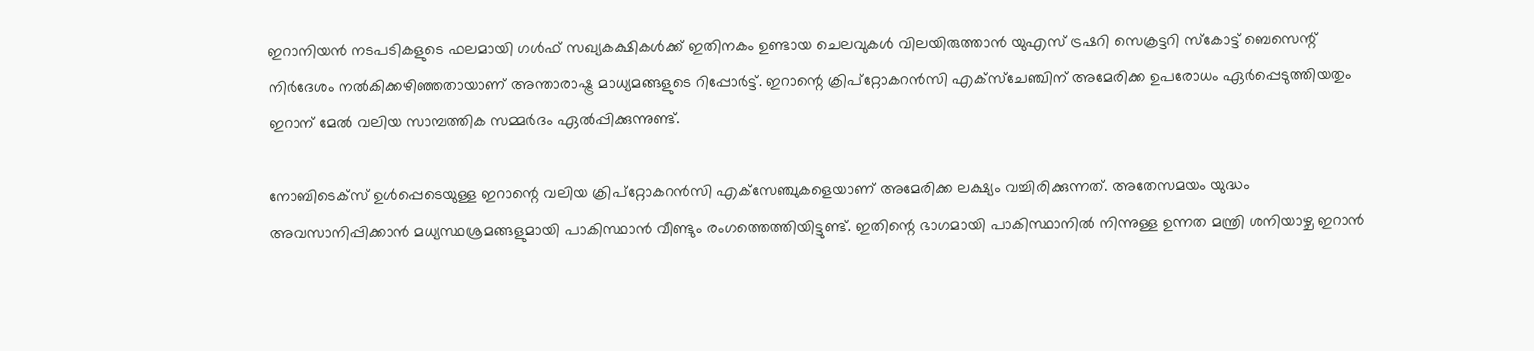ഇറാനിയന്‍ നടപടികളുടെ ഫലമായി ഗള്‍ഫ് സഖ്യകക്ഷികള്‍ക്ക് ഇതിനകം ഉണ്ടായ ചെലവുകള്‍ വിലയിരുത്താന്‍ യുഎസ് ട്രഷറി സെക്രട്ടറി സ്‌കോട്ട് ബെസെന്റ് നിര്‍ദേശം നല്‍കിക്കഴിഞ്ഞതായാണ് അന്താരാഷ്ട്ര മാധ്യമങ്ങളുടെ റിപ്പോര്‍ട്ട്. ഇറാന്റെ ക്രിപ്‌റ്റോകറന്‍സി എക്‌സ്‌ചേഞ്ചിന് അമേരിക്ക ഉപരോധം ഏര്‍പ്പെടുത്തിയതും ഇറാന് മേല്‍ വലിയ സാമ്പത്തിക സമ്മര്‍ദം ഏല്‍പ്പിക്കുന്നുണ്ട്.

നോബിടെക്‌സ് ഉള്‍പ്പെടെയുള്ള ഇറാന്റെ വലിയ ക്രിപ്‌റ്റോകറന്‍സി എക്‌സേഞ്ചുകളെയാണ് അമേരിക്ക ലക്ഷ്യം വച്ചിരിക്കുന്നത്. അതേസമയം യുദ്ധം അവസാനിപ്പിക്കാന്‍ മധ്യസ്ഥശ്രമങ്ങളുമായി പാകിസ്ഥാന്‍ വീണ്ടും രംഗത്തെത്തിയിട്ടുണ്ട്. ഇതിന്റെ ഭാഗമായി പാകിസ്ഥാനില്‍ നിന്നുള്ള ഉന്നത മന്ത്രി ശനിയാഴ്ച ഇറാന്‍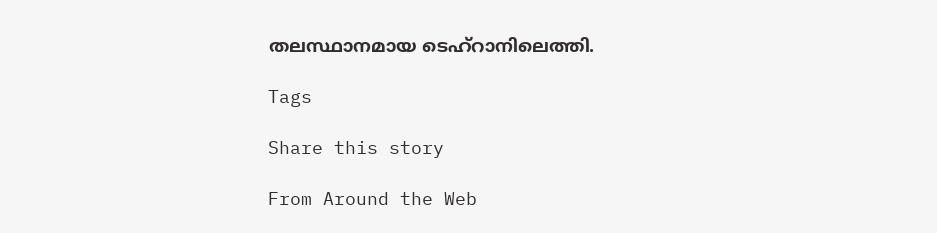തലസ്ഥാനമായ ടെഹ്റാനിലെത്തി.

Tags

Share this story

From Around the Web